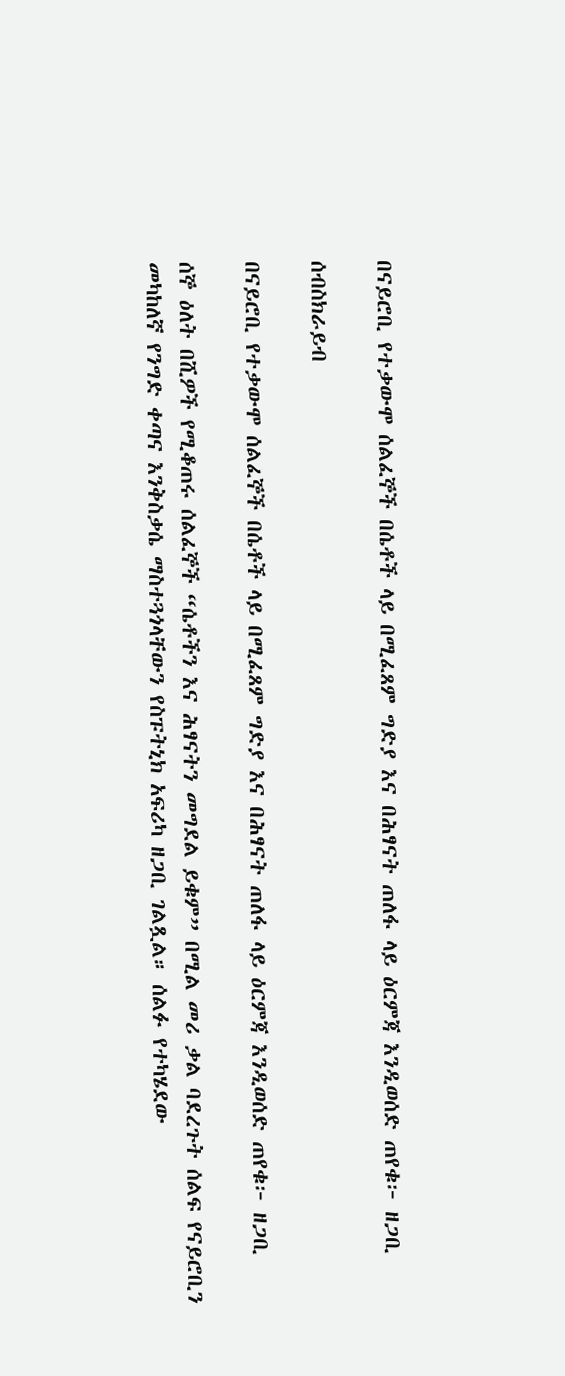በናይሮቢ የተቃውሞ ሰልፈኞች በሴቶች ላይ በሚፈጸም ግድያ እና በሕፃናት ጠለፋ ላይ ዕርምጃ እንዲወሰድ ጠየቁ፦ ዘጋቢ

ሰብስክራይብ

በናይሮቢ የተቃውሞ ሰልፈኞች በሴቶች ላይ በሚፈጸም ግድያ እና በሕፃናት ጠለፋ ላይ ዕርምጃ እንዲወሰድ ጠየቁ፦ ዘጋቢ

ሰኞ ዕለት በሺዎች የሚቆጠሩ ሰልፈኞች “ሴቶችን እና ሕፃናትን መግደል ይቁም” በሚል መሪ ቃል ባደረጉት ሰልፍ የናይሮቢን መካከለኛ የንግድ ቀጣና እንቅስቃሴ ማስተጓጎላቸውን የስፑትኒክ አፍሪካ ዘጋቢ ገልጿል። ሰልፉ የተካሄደው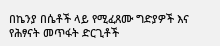በኬንያ በሴቶች ላይ የሚፈጸሙ ግድያዎች እና የሕፃናት መጥፋት ድርጊቶች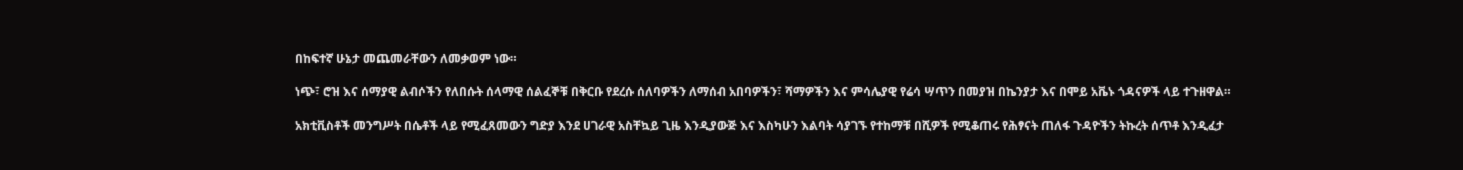በከፍተኛ ሁኔታ መጨመራቸውን ለመቃወም ነው።

ነጭ፣ ሮዝ እና ሰማያዊ ልብሶችን የለበሱት ሰላማዊ ሰልፈኞቹ በቅርቡ የደረሱ ሰለባዎችን ለማሰብ አበባዎችን፣ ሻማዎችን እና ምሳሌያዊ የሬሳ ሣጥን በመያዝ በኬንያታ እና በሞይ አቬኑ ጎዳናዎች ላይ ተጉዘዋል።

አክቲቪስቶች መንግሥት በሴቶች ላይ የሚፈጸመውን ግድያ እንደ ሀገራዊ አስቸኳይ ጊዜ እንዲያውጅ እና እስካሁን እልባት ሳያገኙ የተከማቹ በሺዎች የሚቆጠሩ የሕፃናት ጠለፋ ጉዳዮችን ትኩረት ሰጥቶ እንዲፈታ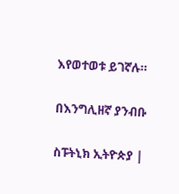እየወተወቱ ይገኛሉ።

በእንግሊዘኛ ያንብቡ

ስፑትኒክ ኢትዮጵያ |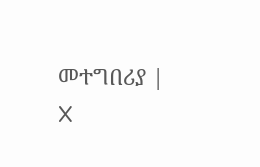መተግበሪያ | X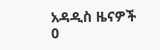አዳዲስ ዜናዎች
0